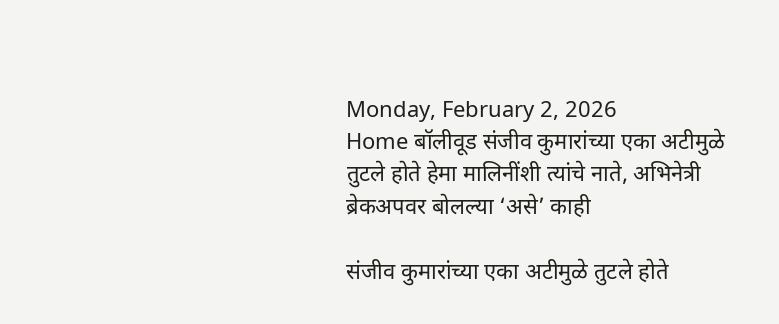Monday, February 2, 2026
Home बॉलीवूड संजीव कुमारांच्या एका अटीमुळे तुटले होते हेमा मालिनींशी त्यांचे नाते, अभिनेत्री ब्रेकअपवर बोलल्या ‘असे’ काही

संजीव कुमारांच्या एका अटीमुळे तुटले होते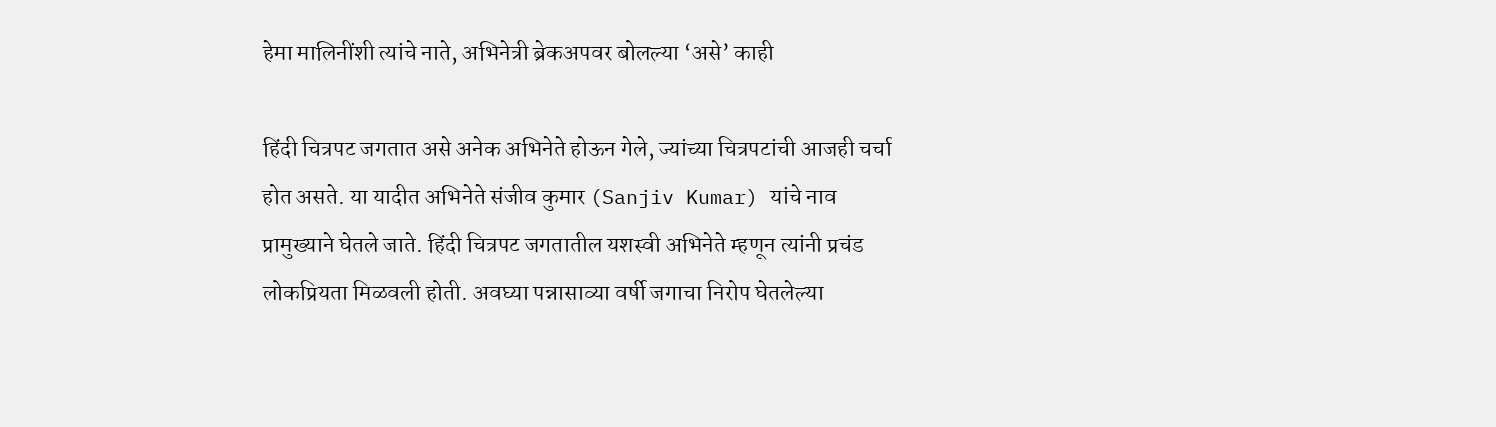हेमा मालिनींशी त्यांचे नाते, अभिनेत्री ब्रेकअपवर बोलल्या ‘असे’ काही

हिंदी चित्रपट जगतात असे अनेक अभिनेते होऊन गेले, ज्यांच्या चित्रपटांची आजही चर्चा होत असते. या यादीत अभिनेते संजीव कुमार (Sanjiv Kumar) यांचे नाव प्रामुख्याने घेतले जाते. हिंदी चित्रपट जगतातील यशस्वी अभिनेते म्हणून त्यांनी प्रचंड लोकप्रियता मिळवली होती. अवघ्या पन्नासाव्या वर्षी जगाचा निरोप घेतलेल्या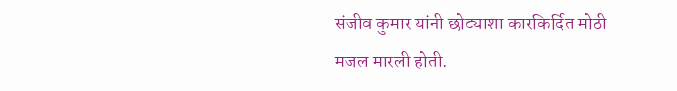संजीव कुमार यांनी छोट्याशा कारकिर्दित मोठी मजल मारली होती.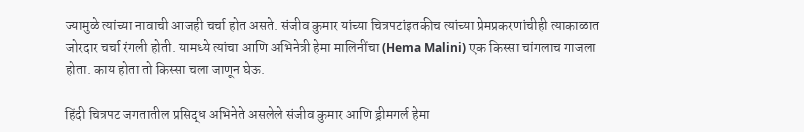ज्यामुळे त्यांच्या नावाची आजही चर्चा होत असते. संजीव कुमार यांच्या चित्रपटांइतकीच त्यांच्या प्रेमप्रकरणांचीही त्याकाळात जोरदार चर्चा रंगली होती. यामध्ये त्यांचा आणि अभिनेत्री हेमा मालिनींचा (Hema Malini) एक किस्सा चांगलाच गाजला होता. काय होता तो किस्सा चला जाणून घेऊ.

हिंदी चित्रपट जगतातील प्रसिद्ध अभिनेते असलेले संजीव कुमार आणि ड्रीमगर्ल हेमा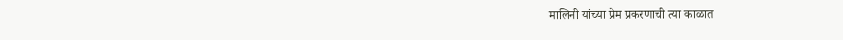मालिनी यांच्या प्रेम प्रकरणाची त्या काळात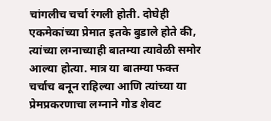चांगलीच चर्चा रंगली होती. दोघेही एकमेकांच्या प्रेमात इतके बुडाले होते की, त्यांच्या लग्नाच्याही बातम्या त्यावेळी समोर आल्या होत्या. मात्र या बातम्या फक्त चर्चाच बनून राहिल्या आणि त्यांच्या या प्रेमप्रकरणाचा लग्नाने गोड शेवट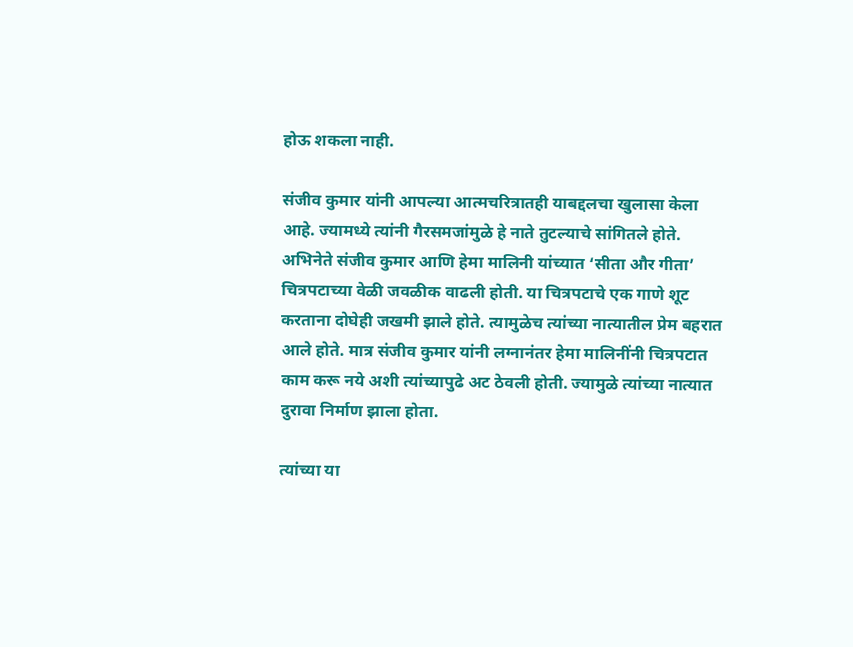होऊ शकला नाही.

संजीव कुमार यांनी आपल्या आत्मचरित्रातही याबद्दलचा खुलासा केला आहे. ज्यामध्ये त्यांनी गैरसमजांमुळे हे नाते तुटल्याचे सांगितले होते. अभिनेते संजीव कुमार आणि हेमा मालिनी यांच्यात ‘सीता और गीता’ चित्रपटाच्या वेळी जवळीक वाढली होती. या चित्रपटाचे एक गाणे शूट करताना दोघेही जखमी झाले होते. त्यामुळेच त्यांच्या नात्यातील प्रेम बहरात आले होते. मात्र संजीव कुमार यांनी लग्नानंतर हेमा मालिनींनी चित्रपटात काम करू नये अशी त्यांच्यापुढे अट ठेवली होती. ज्यामुळे त्यांच्या नात्यात दुरावा निर्माण झाला होता.

त्यांच्या या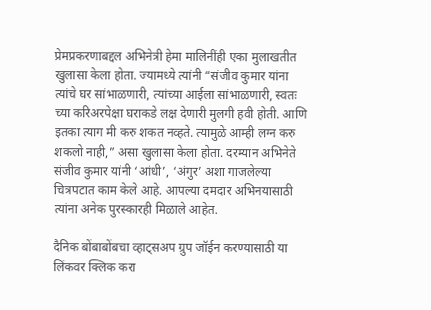प्रेमप्रकरणाबद्दल अभिनेत्री हेमा मालिनींही एका मुलाखतीत खुलासा केला होता. ज्यामध्ये त्यांनी “संजीव कुमार यांना त्यांचे घर सांभाळणारी, त्यांच्या आईला सांभाळणारी, स्वतः च्या करिअरपेक्षा घराकडे लक्ष देणारी मुलगी हवी होती. आणि इतका त्याग मी करु शकत नव्हते. त्यामुळे आम्ही लग्न करु शकलो नाही,” असा खुलासा केला होता. दरम्यान अभिनेते संजीव कुमार यांनी ‘आंधी’, ‘अंगुर’ अशा गाजलेल्या चित्रपटात काम केले आहे. आपल्या दमदार अभिनयासाठी त्यांना अनेक पुरस्कारही मिळाले आहेत.

दैनिक बोंबाबोंबचा व्हाट्सअप ग्रुप जॉईन करण्यासाठी या लिंकवर क्लिक करा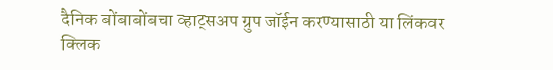दैनिक बोंबाबोंबचा व्हाट्सअप ग्रुप जॉईन करण्यासाठी या लिंकवर क्लिक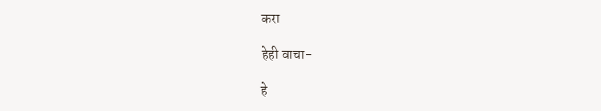करा

हेही वाचा-

हे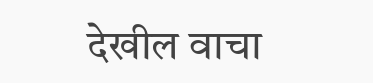देखील वाचा